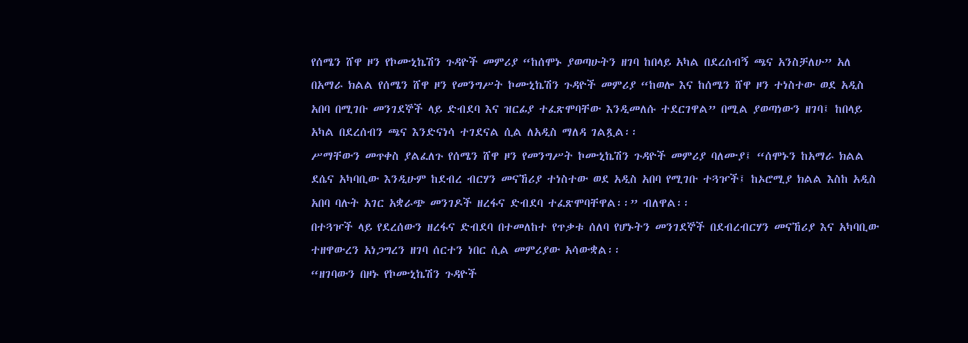የሰሜን ሸዋ ዞን የኮሙኒኬሽን ጉዳዮች መምሪያ “ከሰሞኑ ያወጣሁትን ዘገባ ከበላይ አካል በደረሰብኝ ጫና አንስቻለሁ” አለ
በአማራ ክልል የሰሜን ሸዋ ዞን የመንግሥት ኮሙኒኬሽን ጉዳዮች መምሪያ “ከወሎ እና ከሰሜን ሸዋ ዞን ተነስተው ወደ አዲስ አበባ በሚገቡ መንገደኞች ላይ ድብደባ እና ዝርፊያ ተፈጽሞባቸው እንዲመለሱ ተደርገዋል” በሚል ያወጣነውን ዘገባ፤ ከበላይ አካል በደረሰብን ጫና እንድናነሳ ተገደናል ሲል ለአዲስ ማለዳ ገልጿል፡፡
ሥማቸውን መጥቀስ ያልፈለጉ የሰሜን ሸዋ ዞን የመንግሥት ኮሙኒኬሽን ጉዳዮች መምሪያ ባለሙያ፤ “ሰሞኑን ከአማራ ክልል ደሴና አካባቢው እንዲሁም ከደብረ ብርሃን መናኸሪያ ተነስተው ወደ አዲስ አበባ የሚገቡ ተጓዦች፤ ከኦሮሚያ ክልል እስከ አዲስ አበባ ባሉት አገር አቋራጭ መንገዶች ዘረፋና ድብደባ ተፈጽሞባቸዋል፡፡” ብለዋል፡፡
በተጓዦች ላይ የደረሰውን ዘረፋና ድብደባ በተመለከተ የጥቃቱ ሰለባ የሆኑትን መንገደኞች በደብረብርሃን መናኸሪያ እና አካባቢው ተዘዋውረን አነጋግረን ዘገባ ሰርተን ነበር ሲል መምሪያው አሳውቋል፡፡
“ዘገባውን በዞኑ የኮሙኒኬሽን ጉዳዮች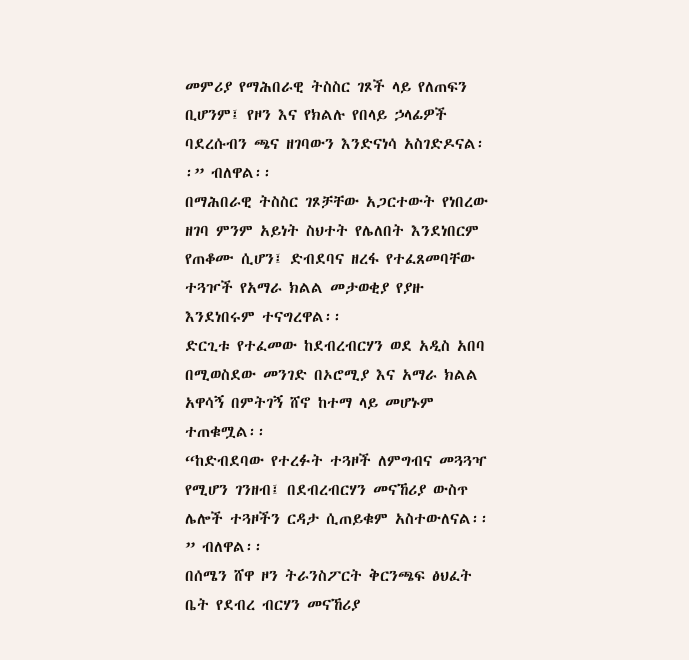መምሪያ የማሕበራዊ ትስስር ገጾች ላይ የለጠፍን ቢሆንም፤ የዞን እና የክልሉ የበላይ ኃላፊዎች ባደረሱብን ጫና ዘገባውን እንድናነሳ አስገድዶናል፡፡” ብለዋል፡፡
በማሕበራዊ ትስስር ገጾቻቸው አጋርተውት የነበረው ዘገባ ምንም አይነት ስህተት የሌለበት እንደነበርም የጠቆሙ ሲሆን፤ ድብደባና ዘረፋ የተፈጸመባቸው ተጓዦች የአማራ ክልል መታወቂያ የያዙ እንደነበሩም ተናግረዋል፡፡
ድርጊቱ የተፈመው ከደብረብርሃን ወደ አዲስ አበባ በሚወስደው መንገድ በኦሮሚያ እና አማራ ክልል አዋሳኝ በምትገኝ ሸኖ ከተማ ላይ መሆኑም ተጠቁሟል፡፡
“ከድብደባው የተረፉት ተጓዞች ለምግብና መጓጓዣ የሚሆን ገንዘብ፤ በደብረብርሃን መናኸሪያ ውስጥ ሌሎች ተጓዞችን ርዳታ ሲጠይቁም አስተውለናል፡፡” ብለዋል፡፡
በሰሜን ሸዋ ዞን ትራንስፖርት ቅርንጫፍ ፅህፈት ቤት የደብረ ብርሃን መናኸሪያ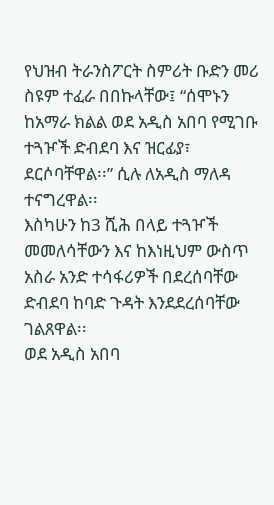የህዝብ ትራንስፖርት ስምሪት ቡድን መሪ ስዩም ተፈራ በበኩላቸው፤ “ሰሞኑን ከአማራ ክልል ወደ አዲስ አበባ የሚገቡ ተጓዦች ድብደባ እና ዝርፊያ፣ ደርሶባቸዋል፡፡” ሲሉ ለአዲስ ማለዳ ተናግረዋል፡፡
እስካሁን ከ3 ሺሕ በላይ ተጓዦች መመለሳቸውን እና ከእነዚህም ውስጥ አስራ አንድ ተሳፋሪዎች በደረሰባቸው ድብደባ ከባድ ጉዳት እንደደረሰባቸው ገልጸዋል፡፡
ወደ አዲስ አበባ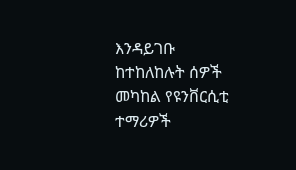እንዳይገቡ ከተከለከሉት ሰዎች መካከል የዩንቨርሲቲ ተማሪዎች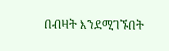በብዛት እንደሚገኙበት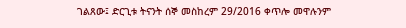ገልጸው፤ ድርጊቱ ትናንት ሰኞ መስከረም 29/2016 ቀጥሎ መዋሉንም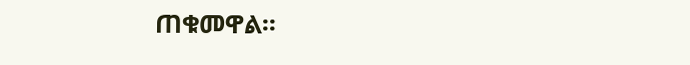ጠቁመዋል፡፡